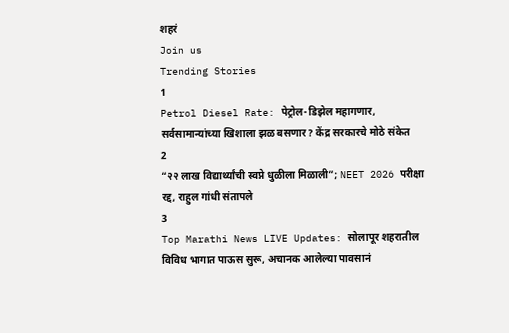शहरं
Join us
Trending Stories
1
Petrol Diesel Rate: पेट्रोल-डिझेल महागणार, सर्वसामान्यांच्या खिशाला झळ बसणार? केंद्र सरकारचे मोठे संकेत
2
“२२ लाख विद्यार्थ्यांची स्वप्ने धुळीला मिळाली”; NEET 2026 परीक्षा रद्द, राहुल गांधी संतापले
3
Top Marathi News LIVE Updates: सोलापूर शहरातील विविध भागात पाऊस सुरू, अचानक आलेल्या पावसानं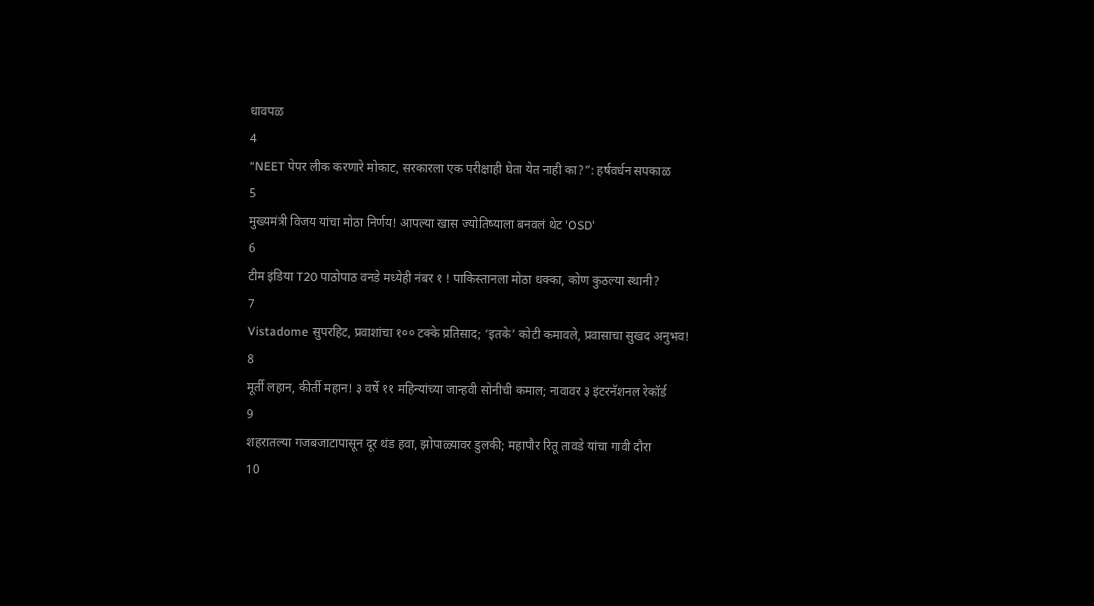धावपळ
4
“NEET पेपर लीक करणारे मोकाट, सरकारला एक परीक्षाही घेता येत नाही का?”: हर्षवर्धन सपकाळ
5
मुख्यमंत्री विजय यांचा मोठा निर्णय! आपल्या खास ज्योतिष्याला बनवलं थेट 'OSD'
6
टीम इंडिया T20 पाठोपाठ वनडे मध्येही नंबर १ ! पाकिस्तानला मोठा धक्का, कोण कुठल्या स्थानी?
7
Vistadome सुपरहिट, प्रवाशांचा १०० टक्के प्रतिसाद; ‘इतके’ कोटी कमावले, प्रवासाचा सुखद अनुभव!
8
मूर्ती लहान, कीर्ती महान! ३ वर्षे ११ महिन्यांच्या जान्हवी सोनीची कमाल; नावावर ३ इंटरनॅशनल रेकॉर्ड
9
शहरातल्या गजबजाटापासून दूर थंड हवा, झोपाळ्यावर डुलकी; महापौर रितू तावडे यांचा गावी दौरा
10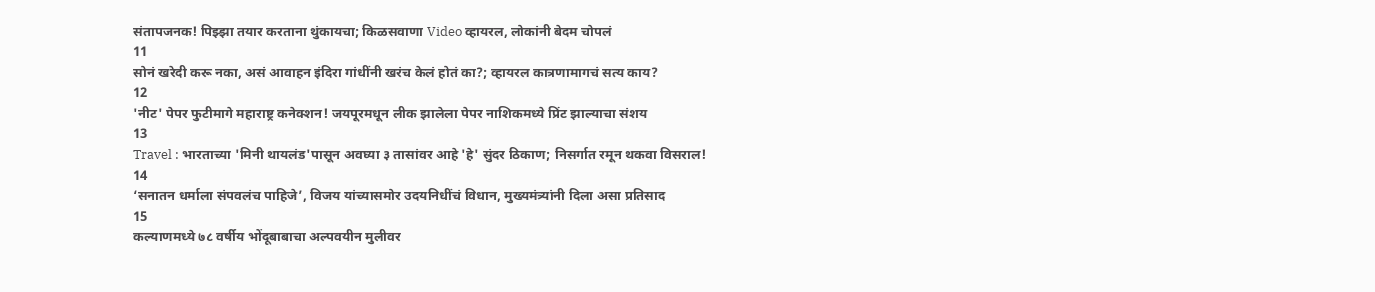संतापजनक! पिझ्झा तयार करताना थुंकायचा; किळसवाणा Video व्हायरल, लोकांनी बेदम चोपलं
11
सोनं खरेदी करू नका, असं आवाहन इंदिरा गांधींनी खरंच केलं होतं का?; व्हायरल कात्रणामागचं सत्य काय?
12
'नीट' पेपर फुटीमागे महाराष्ट्र कनेक्शन! जयपूरमधून लीक झालेला पेपर नाशिकमध्ये प्रिंट झाल्याचा संशय
13
Travel : भारताच्या 'मिनी थायलंड'पासून अवघ्या ३ तासांवर आहे 'हे' सुंदर ठिकाण; निसर्गात रमून थकवा विसराल!
14
‘सनातन धर्माला संपवलंच पाहिजे’, विजय यांच्यासमोर उदयनिधींचं विधान, मुख्यमंत्र्यांनी दिला असा प्रतिसाद
15
कल्याणमध्ये ७८ वर्षीय भोंदूबाबाचा अल्पवयीन मुलीवर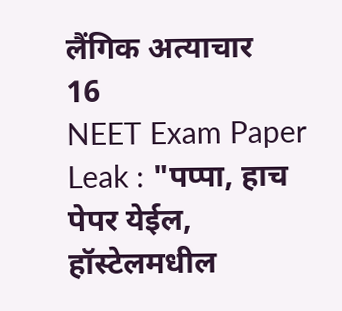लैंगिक अत्याचार
16
NEET Exam Paper Leak : "पप्पा, हाच पेपर येईल, हॉस्टेलमधील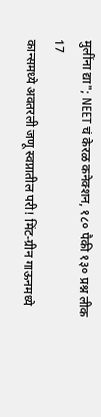मुलींना द्या"; NEET चं केरळ कनेक्शन, १८० पैकी १३० प्रश्न लीक
17
कान्समध्ये अवतरली जणू स्वप्नातील परी! मिंट-ग्रीन गाऊनमध्ये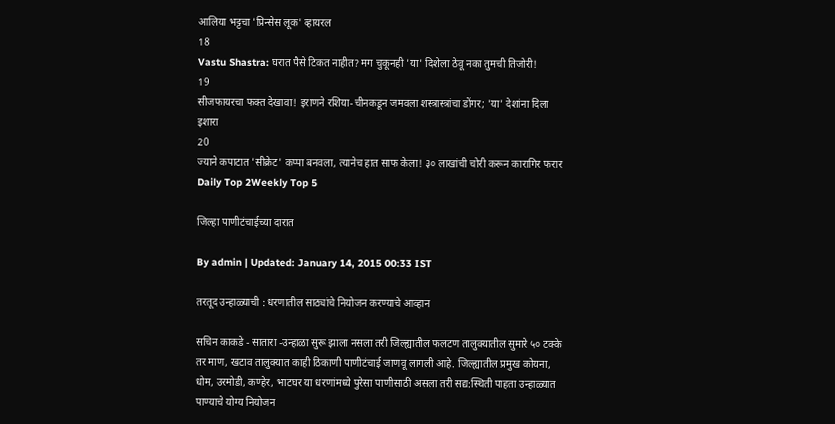आलिया भट्टचा 'प्रिन्सेस लूक' व्हायरल
18
Vastu Shastra: घरात पैसे टिकत नाहीत? मग चुकूनही 'या' दिशेला ठेवू नका तुमची तिजोरी!
19
सीजफायरचा फक्त देखावा! इराणने रशिया-चीनकडून जमवला शस्त्रास्त्रांचा डोंगर; 'या' देशांना दिला इशारा
20
ज्याने कपाटात 'सीक्रेट' कप्पा बनवला, त्यानेच हात साफ केला! ३० लाखांची चोरी करून कारागिर फरार
Daily Top 2Weekly Top 5

जिल्हा पाणीटंचाईच्या दारात

By admin | Updated: January 14, 2015 00:33 IST

तरतूद उन्हाळ्याची : धरणातील साठ्यांचे नियोजन करण्याचे आव्हान

सचिन काकडे - सातारा -उन्हाळा सुरू झाला नसला तरी जिल्ह्यातील फलटण तालुक्यातील सुमारे ५० टक्के तर माण, खटाव तालुक्यात काही ठिकाणी पाणीटंचाई जाणवू लागली आहे. जिल्ह्यातील प्रमुख कोयना, धोम, उरमोडी, कण्हेर, भाटघर या धरणांमध्ये पुरेसा पाणीसाठी असला तरी सद्य:स्थिती पाहता उन्हाळ्यात पाण्याचे योग्य नियोजन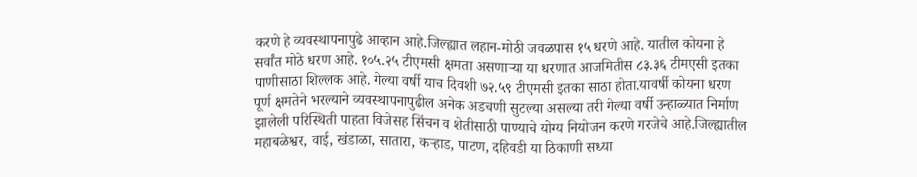करणे हे व्यवस्थापनापुढे आव्हान आहे.जिल्ह्यात लहान-मोठी जवळपास १५ धरणे आहे. यातील कोयना हे सर्वांत मोठे धरण आहे. १०५.२५ टीएमसी क्षमता असणाऱ्या या धरणात आजमितीस ८३.३६ टीमएसी इतका पाणीसाठा शिल्लक आहे. गेल्या वर्षी याच दिवशी ७२.५९ टीएमसी इतका साठा होता.यावर्षी कोयना धरण पूर्ण क्षमतेने भरल्याने व्यवस्थापनापुढील अनेक अडचणी सुटल्या असल्या तरी गेल्या वर्षी उन्हाळ्यात निर्माण झालेली परिस्थिती पाहता विजेसह सिंचन व शेतीसाठी पाण्याचे योग्य नियोजन करणे गरजेचे आहे.जिल्ह्यातील महाबळेश्वर, वाई, खंडाळा, सातारा, कऱ्हाड, पाटण, दहिवडी या ठिकाणी सध्या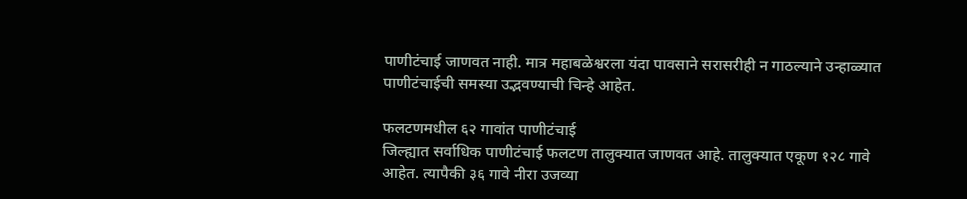पाणीटंचाई जाणवत नाही. मात्र महाबळेश्वरला यंदा पावसाने सरासरीही न गाठल्याने उन्हाळ्यात पाणीटंचाईची समस्या उद्भवण्याची चिन्हे आहेत.

फलटणमधील ६२ गावांत पाणीटंचाई
जिल्ह्यात सर्वाधिक पाणीटंचाई फलटण तालुक्यात जाणवत आहे. तालुक्यात एकूण १२८ गावे आहेत. त्यापैकी ३६ गावे नीरा उजव्या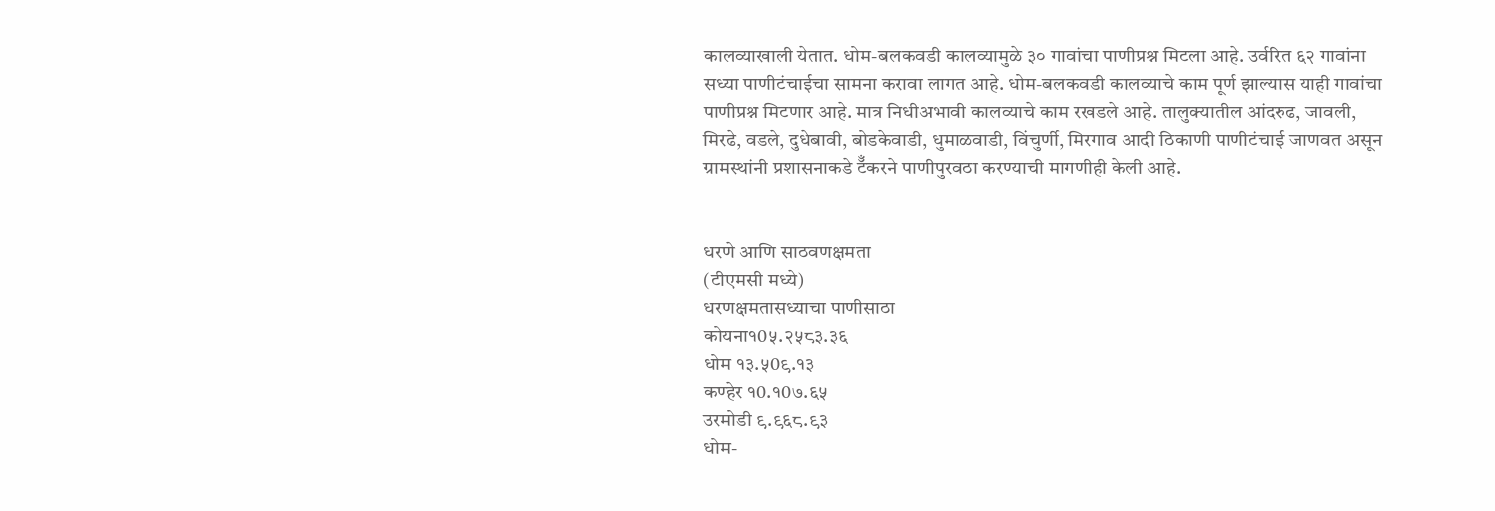कालव्याखाली येतात. धोम-बलकवडी कालव्यामुळे ३० गावांचा पाणीप्रश्न मिटला आहे. उर्वरित ६२ गावांना सध्या पाणीटंचाईचा सामना करावा लागत आहे. धोम-बलकवडी कालव्याचे काम पूर्ण झाल्यास याही गावांचा पाणीप्रश्न मिटणार आहे. मात्र निधीअभावी कालव्याचे काम रखडले आहे. तालुक्यातील आंदरुढ, जावली, मिरढे, वडले, दुधेबावी, बोडकेवाडी, धुमाळवाडी, विंचुर्णी, मिरगाव आदी ठिकाणी पाणीटंचाई जाणवत असून ग्रामस्थांनी प्रशासनाकडे टॅँकरने पाणीपुरवठा करण्याची मागणीही केली आहे.


धरणे आणि साठवणक्षमता
(टीएमसी मध्ये)
धरणक्षमतासध्याचा पाणीसाठा
कोयना१0५.२५८३.३६
धोम १३.५0९.१३
कण्हेर १0.१0७.६५
उरमोडी ९.९६८.९३
धोम-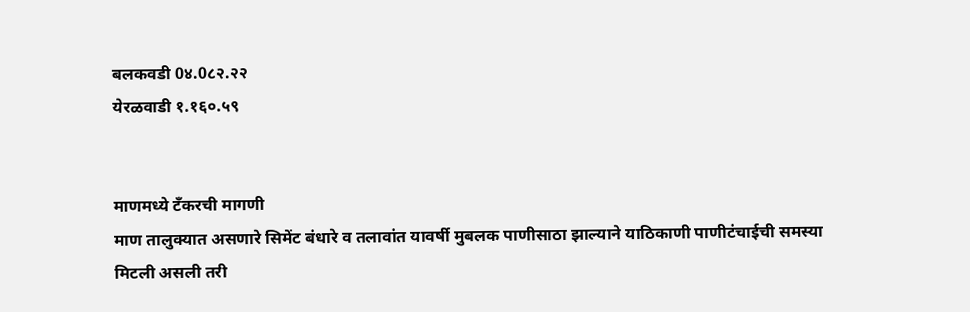बलकवडी 0४.0८२.२२
येरळवाडी १.१६०.५९


माणमध्ये टँकरची मागणी
माण तालुक्यात असणारे सिमेंट बंधारे व तलावांत यावर्षी मुबलक पाणीसाठा झाल्याने याठिकाणी पाणीटंचाईची समस्या मिटली असली तरी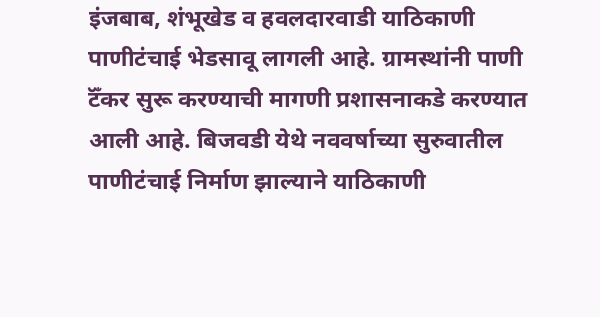इंजबाब, शंभूखेड व हवलदारवाडी याठिकाणी पाणीटंचाई भेडसावू लागली आहे. ग्रामस्थांनी पाणी टॅँकर सुरू करण्याची मागणी प्रशासनाकडे करण्यात आली आहे. बिजवडी येथे नववर्षाच्या सुरुवातील पाणीटंचाई निर्माण झाल्याने याठिकाणी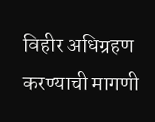विहीर अधिग्रहण करण्याची मागणी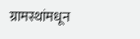ग्रामस्थांमधून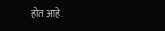होत आहे.